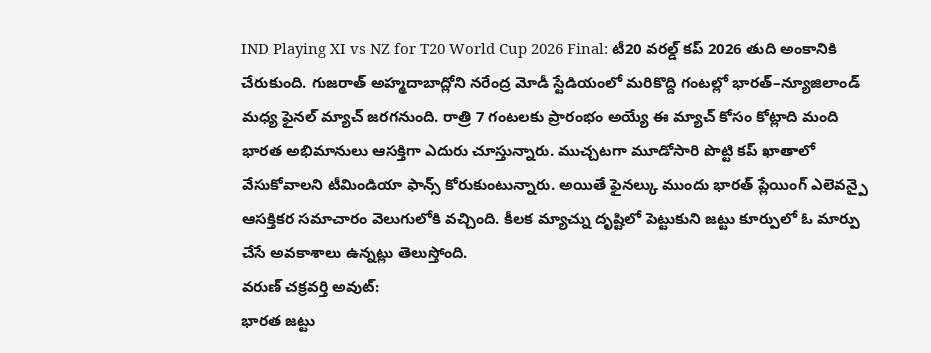IND Playing XI vs NZ for T20 World Cup 2026 Final: టీ20 వరల్డ్ కప్ 2026 తుది అంకానికి చేరుకుంది. గుజరాత్ అహ్మదాబాద్లోని నరేంద్ర మోడీ స్టేడియంలో మరికొద్ది గంటల్లో భారత్–న్యూజిలాండ్ మధ్య ఫైనల్ మ్యాచ్ జరగనుంది. రాత్రి 7 గంటలకు ప్రారంభం అయ్యే ఈ మ్యాచ్ కోసం కోట్లాది మంది భారత అభిమానులు ఆసక్తిగా ఎదురు చూస్తున్నారు. ముచ్చటగా మూడోసారి పొట్టి కప్ ఖాతాలో వేసుకోవాలని టీమిండియా ఫాన్స్ కోరుకుంటున్నారు. అయితే ఫైనల్కు ముందు భారత్ ప్లేయింగ్ ఎలెవన్పై ఆసక్తికర సమాచారం వెలుగులోకి వచ్చింది. కీలక మ్యాచ్ను దృష్టిలో పెట్టుకుని జట్టు కూర్పులో ఓ మార్పు చేసే అవకాశాలు ఉన్నట్లు తెలుస్తోంది.
వరుణ్ చక్రవర్తి అవుట్:
భారత జట్టు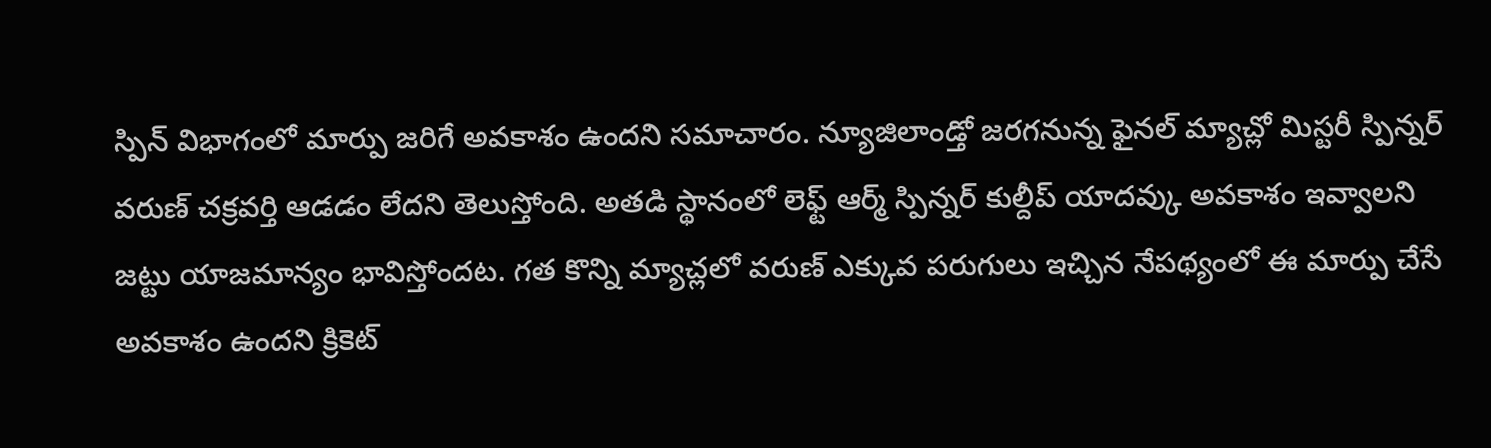స్పిన్ విభాగంలో మార్పు జరిగే అవకాశం ఉందని సమాచారం. న్యూజిలాండ్తో జరగనున్న ఫైనల్ మ్యాచ్లో మిస్టరీ స్పిన్నర్ వరుణ్ చక్రవర్తి ఆడడం లేదని తెలుస్తోంది. అతడి స్థానంలో లెఫ్ట్ ఆర్మ్ స్పిన్నర్ కుల్దీప్ యాదవ్కు అవకాశం ఇవ్వాలని జట్టు యాజమాన్యం భావిస్తోందట. గత కొన్ని మ్యాచ్లలో వరుణ్ ఎక్కువ పరుగులు ఇచ్చిన నేపథ్యంలో ఈ మార్పు చేసే అవకాశం ఉందని క్రికెట్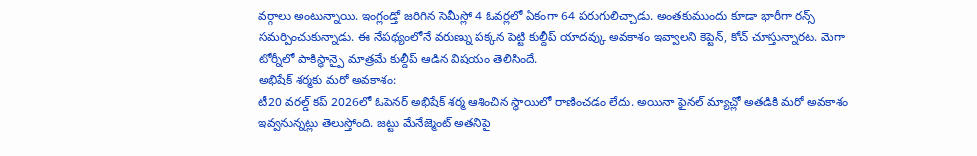వర్గాలు అంటున్నాయి. ఇంగ్లండ్తో జరిగిన సెమీస్లో 4 ఓవర్లలో ఏకంగా 64 పరుగులిచ్చాడు. అంతకుముందు కూడా భారీగా రన్స్ సమర్పించుకున్నాడు. ఈ నేపథ్యంలోనే వరుణ్ను పక్కన పెట్టి కుల్దీప్ యాదవ్కు అవకాశం ఇవ్వాలని కెప్టెన్, కోచ్ చూస్తున్నారట. మెగా టోర్నీలో పాకిస్థాన్పై మాత్రమే కుల్దీప్ ఆడిన విషయం తెలిసిందే.
అభిషేక్ శర్మకు మరో అవకాశం:
టీ20 వరల్డ్ కప్ 2026లో ఓపెనర్ అభిషేక్ శర్మ ఆశించిన స్థాయిలో రాణించడం లేదు. అయినా ఫైనల్ మ్యాచ్లో అతడికి మరో అవకాశం ఇవ్వనున్నట్లు తెలుస్తోంది. జట్టు మేనేజ్మెంట్ అతనిపై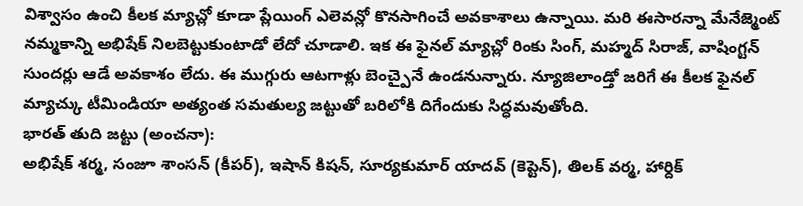విశ్వాసం ఉంచి కీలక మ్యాచ్లో కూడా ప్లేయింగ్ ఎలెవన్లో కొనసాగించే అవకాశాలు ఉన్నాయి. మరి ఈసారన్నా మేనేజ్మెంట్ నమ్మకాన్ని అభిషేక్ నిలబెట్టుకుంటాడో లేదో చూడాలి. ఇక ఈ ఫైనల్ మ్యాచ్లో రింకు సింగ్, మహ్మద్ సిరాజ్, వాషింగ్టన్ సుందర్లు ఆడే అవకాశం లేదు. ఈ ముగ్గురు ఆటగాళ్లు బెంచ్పైనే ఉండనున్నారు. న్యూజిలాండ్తో జరిగే ఈ కీలక ఫైనల్ మ్యాచ్కు టీమిండియా అత్యంత సమతుల్య జట్టుతో బరిలోకి దిగేందుకు సిద్ధమవుతోంది.
భారత్ తుది జట్టు (అంచనా):
అభిషేక్ శర్మ, సంజూ శాంసన్ (కీపర్), ఇషాన్ కిషన్, సూర్యకుమార్ యాదవ్ (కెప్టెన్), తిలక్ వర్మ, హార్దిక్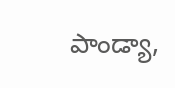పాండ్యా,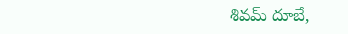శివమ్ దూబే,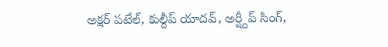అక్షర్ పటేల్, కుల్దీప్ యాదవ్, అర్ష్దీప్ సింగ్,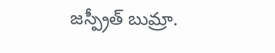జస్ప్రీత్ బుమ్రా.